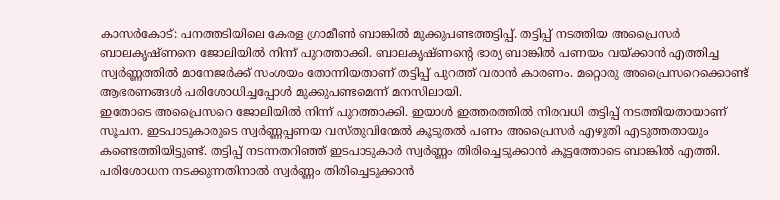കാസർകോട്: പനത്തടിയിലെ കേരള ഗ്രാമീൺ ബാങ്കിൽ മുക്കുപണ്ടത്തട്ടിപ്പ്. തട്ടിപ്പ് നടത്തിയ അപ്രൈസർ ബാലകൃഷ്ണനെ ജോലിയിൽ നിന്ന് പുറത്താക്കി. ബാലകൃഷ്ണന്റെ ഭാര്യ ബാങ്കിൽ പണയം വയ്ക്കാൻ എത്തിച്ച സ്വർണ്ണത്തിൽ മാനേജർക്ക് സംശയം തോന്നിയതാണ് തട്ടിപ്പ് പുറത്ത് വരാൻ കാരണം. മറ്റൊരു അപ്രൈസറെക്കൊണ്ട് ആഭരണങ്ങൾ പരിശോധിച്ചപ്പോൾ മുക്കുപണ്ടമെന്ന് മനസിലായി.
ഇതോടെ അപ്രൈസറെ ജോലിയിൽ നിന്ന് പുറത്താക്കി. ഇയാൾ ഇത്തരത്തിൽ നിരവധി തട്ടിപ്പ് നടത്തിയതായാണ് സൂചന. ഇടപാടുകാരുടെ സ്വർണ്ണപ്പണയ വസ്തുവിന്മേൽ കൂടുതൽ പണം അപ്രൈസർ എഴുതി എടുത്തതായും കണ്ടെത്തിയിട്ടുണ്ട്. തട്ടിപ്പ് നടന്നതറിഞ്ഞ് ഇടപാടുകാർ സ്വർണ്ണം തിരിച്ചെടുക്കാൻ കൂട്ടത്തോടെ ബാങ്കിൽ എത്തി. പരിശോധന നടക്കുന്നതിനാൽ സ്വർണ്ണം തിരിച്ചെടുക്കാൻ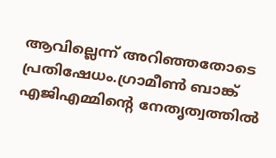ആവില്ലെന്ന് അറിഞ്ഞതോടെ പ്രതിഷേധം.ഗ്രാമീൺ ബാങ്ക് എജിഎമ്മിന്റെ നേതൃത്വത്തിൽ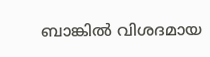ബാങ്കിൽ വിശദമായ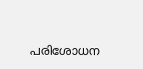പരിശോധന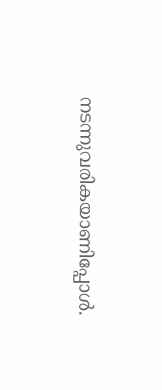നടന്നുവരികയാണിപ്പോൾ.